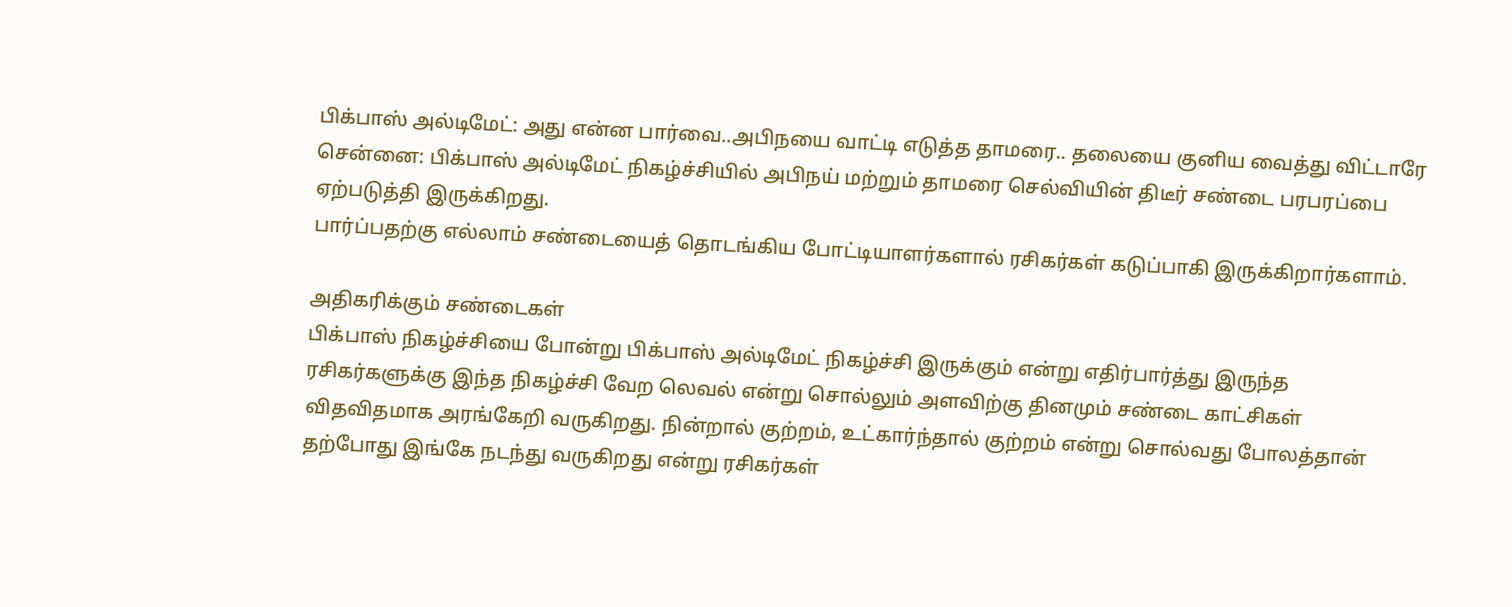பிக்பாஸ் அல்டிமேட்: அது என்ன பார்வை..அபிநயை வாட்டி எடுத்த தாமரை.. தலையை குனிய வைத்து விட்டாரே
சென்னை: பிக்பாஸ் அல்டிமேட் நிகழ்ச்சியில் அபிநய் மற்றும் தாமரை செல்வியின் திடீர் சண்டை பரபரப்பை ஏற்படுத்தி இருக்கிறது.
பார்ப்பதற்கு எல்லாம் சண்டையைத் தொடங்கிய போட்டியாளர்களால் ரசிகர்கள் கடுப்பாகி இருக்கிறார்களாம்.

அதிகரிக்கும் சண்டைகள்
பிக்பாஸ் நிகழ்ச்சியை போன்று பிக்பாஸ் அல்டிமேட் நிகழ்ச்சி இருக்கும் என்று எதிர்பார்த்து இருந்த ரசிகர்களுக்கு இந்த நிகழ்ச்சி வேற லெவல் என்று சொல்லும் அளவிற்கு தினமும் சண்டை காட்சிகள் விதவிதமாக அரங்கேறி வருகிறது. நின்றால் குற்றம், உட்கார்ந்தால் குற்றம் என்று சொல்வது போலத்தான் தற்போது இங்கே நடந்து வருகிறது என்று ரசிகர்கள்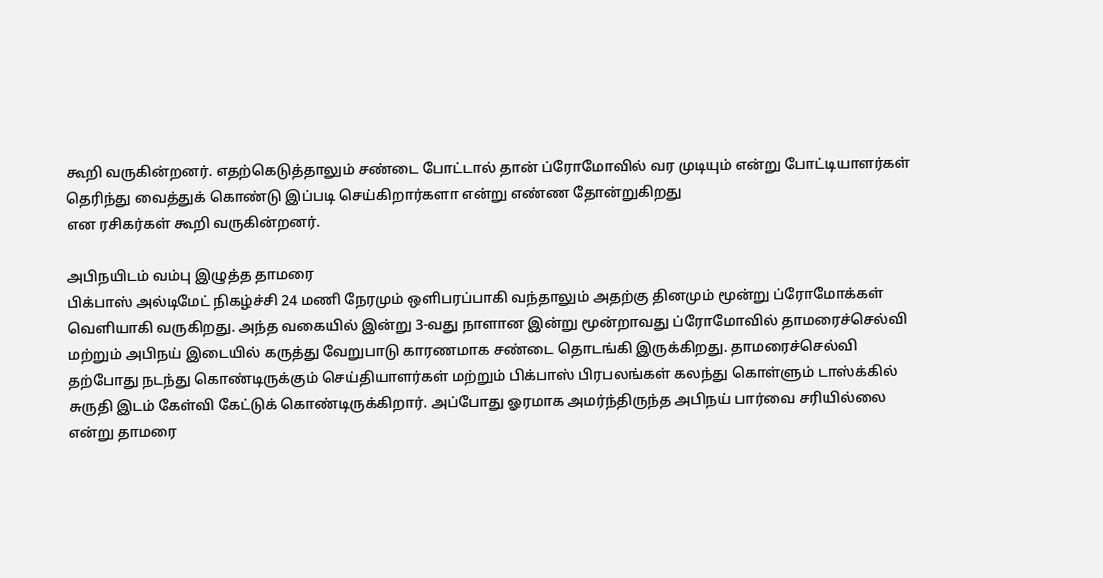கூறி வருகின்றனர். எதற்கெடுத்தாலும் சண்டை போட்டால் தான் ப்ரோமோவில் வர முடியும் என்று போட்டியாளர்கள் தெரிந்து வைத்துக் கொண்டு இப்படி செய்கிறார்களா என்று எண்ண தோன்றுகிறது
என ரசிகர்கள் கூறி வருகின்றனர்.

அபிநயிடம் வம்பு இழுத்த தாமரை
பிக்பாஸ் அல்டிமேட் நிகழ்ச்சி 24 மணி நேரமும் ஒளிபரப்பாகி வந்தாலும் அதற்கு தினமும் மூன்று ப்ரோமோக்கள் வெளியாகி வருகிறது. அந்த வகையில் இன்று 3-வது நாளான இன்று மூன்றாவது ப்ரோமோவில் தாமரைச்செல்வி மற்றும் அபிநய் இடையில் கருத்து வேறுபாடு காரணமாக சண்டை தொடங்கி இருக்கிறது. தாமரைச்செல்வி தற்போது நடந்து கொண்டிருக்கும் செய்தியாளர்கள் மற்றும் பிக்பாஸ் பிரபலங்கள் கலந்து கொள்ளும் டாஸ்க்கில் சுருதி இடம் கேள்வி கேட்டுக் கொண்டிருக்கிறார். அப்போது ஓரமாக அமர்ந்திருந்த அபிநய் பார்வை சரியில்லை என்று தாமரை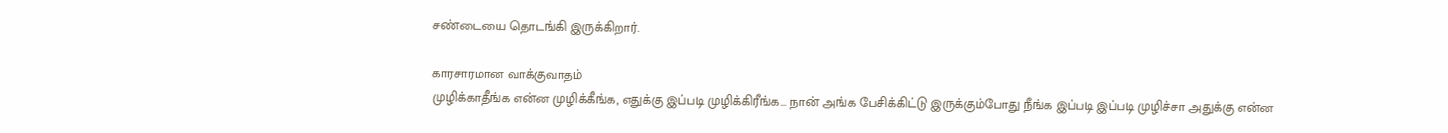சண்டையை தொடங்கி இருக்கிறார்.

காரசாரமான வாக்குவாதம்
முழிக்காதீங்க என்ன முழிக்கீங்க, எதுக்கு இப்படி முழிக்கிரீங்க... நான் அங்க பேசிக்கிட்டு இருக்கும்போது நீங்க இப்படி இப்படி முழிச்சா அதுக்கு என்ன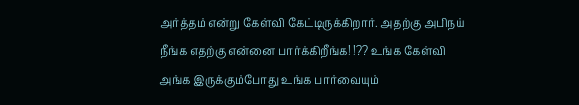அர்த்தம் என்று கேள்வி கேட்டிருக்கிறார். அதற்கு அபிநய் நீங்க எதற்கு என்னை பார்க்கிறீங்க! !?? உங்க கேள்வி அங்க இருக்கும்போது உங்க பார்வையும்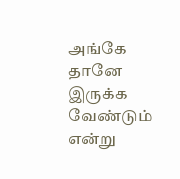அங்கே தானே இருக்க வேண்டும் என்று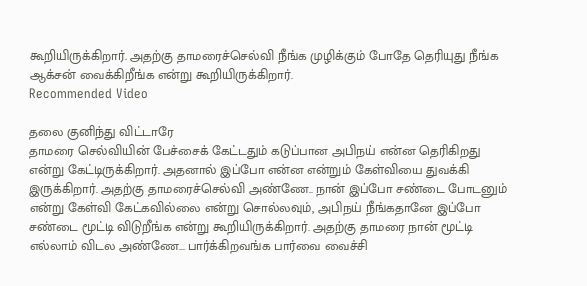கூறியிருக்கிறார். அதற்கு தாமரைச்செல்வி நீங்க முழிக்கும் போதே தெரியுது நீங்க ஆக்சன் வைக்கிறீங்க என்று கூறியிருக்கிறார்.
Recommended Video

தலை குனிந்து விட்டாரே
தாமரை செல்வியின் பேச்சைக் கேட்டதும் கடுப்பான அபிநய் என்ன தெரிகிறது என்று கேட்டிருக்கிறார். அதனால் இப்போ என்ன என்றும் கேள்வியை துவக்கி இருக்கிறார். அதற்கு தாமரைச்செல்வி அண்ணே.. நான் இப்போ சண்டை போடனும் என்று கேள்வி கேட்கவில்லை என்று சொல்லவும், அபிநய் நீங்கதானே இப்போ சண்டை மூட்டி விடுறீங்க என்று கூறியிருக்கிறார். அதற்கு தாமரை நான் மூட்டி எல்லாம் விடல அண்ணே... பார்க்கிறவங்க பார்வை வைச்சி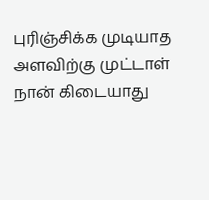புரிஞ்சிக்க முடியாத அளவிற்கு முட்டாள் நான் கிடையாது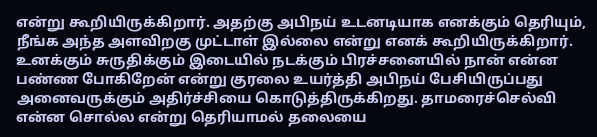என்று கூறியிருக்கிறார். அதற்கு அபிநய் உடனடியாக எனக்கும் தெரியும், நீங்க அந்த அளவிறகு முட்டாள் இல்லை என்று எனக் கூறியிருக்கிறார். உனக்கும் சுருதிக்கும் இடையில் நடக்கும் பிரச்சனையில் நான் என்ன பண்ண போகிறேன் என்று குரலை உயர்த்தி அபிநய் பேசியிருப்பது அனைவருக்கும் அதிர்ச்சியை கொடுத்திருக்கிறது. தாமரைச்செல்வி என்ன சொல்ல என்று தெரியாமல் தலையை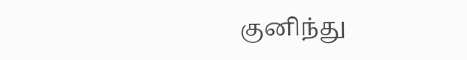குனிந்து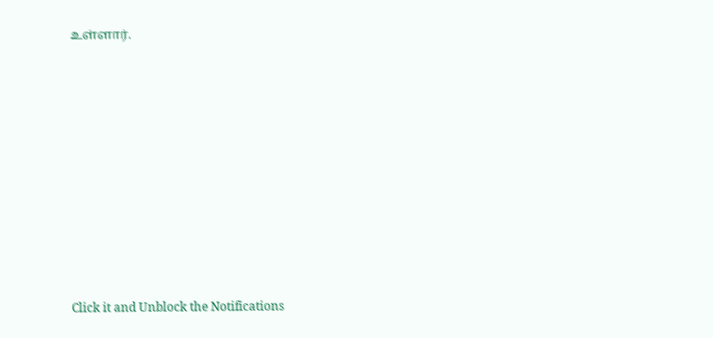உள்ளார்.












Click it and Unblock the Notifications